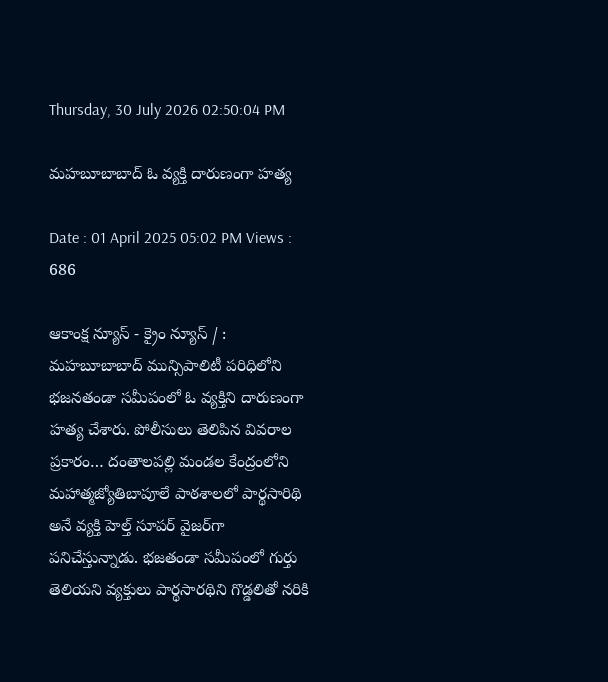Thursday, 30 July 2026 02:50:04 PM

మహబూబాబాద్ ఓ వ్యక్తి దారుణంగా హత్య

Date : 01 April 2025 05:02 PM Views : 686

ఆకాంక్ష న్యూస్ - క్రైం న్యూస్ / : మహబూబాబాద్ మున్సిపాలిటీ పరిధిలోని భజనతండా సమీపంలో ఓ వ్యక్తిని దారుణంగా హత్య చేశారు. పోలీసులు తెలిపిన వివరాల ప్రకారం… దంతాలపల్లి మండల కేంద్రంలోని మహాత్మజ్యోతిబాపూలే పాఠశాలలో పార్థసారిథి అనే వ్యక్తి హెల్త్ సూపర్ వైజర్‌గా పనిచేస్తున్నాడు. భజతండా సమీపంలో గుర్తు తెలియని వ్యక్తులు పార్థసారథిని గొడ్డలితో నరికి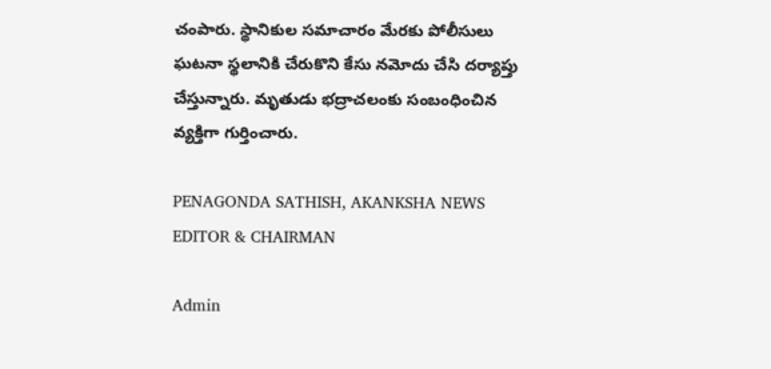చంపారు. స్థానికుల సమాచారం మేరకు పోలీసులు ఘటనా స్థలానికి చేరుకొని కేసు నమోదు చేసి దర్యాప్తు చేస్తున్నారు. మృతుడు భద్రాచలంకు సంబంధించిన వ్యక్తిగా గుర్తించారు.

PENAGONDA SATHISH, AKANKSHA NEWS EDITOR & CHAIRMAN

Admin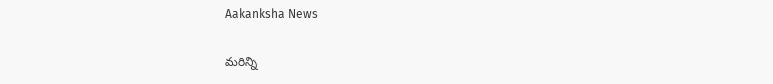Aakanksha News

మరిన్ని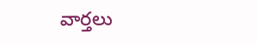వార్తలు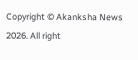Copyright © Akanksha News 2026. All right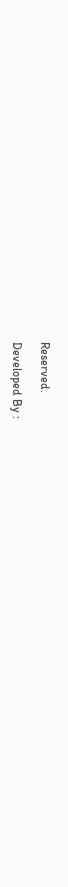Reserved.

Developed By :